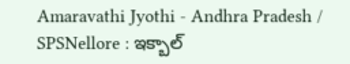Amaravathi Jyothi - Andhra Pradesh / SPSNellore : ఇక్బాల్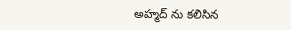అహ్మద్ ను కలిసిన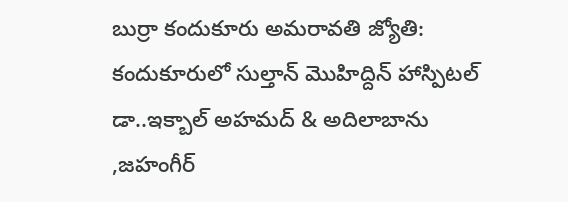బుర్రా కందుకూరు అమరావతి జ్యోతి: కందుకూరులో సుల్తాన్ మొహిద్దిన్ హాస్పిటల్ డా..ఇక్బాల్ అహమద్ & అదిలాబాను ,జహంగీర్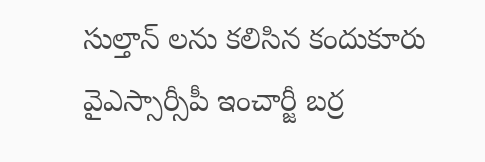సుల్తాన్ లను కలిసిన కందుకూరు వైఎస్సార్సీపీ ఇంచార్జీ బర్ర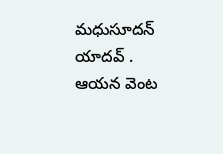మధుసూదన్ యాదవ్ . ఆయన వెంట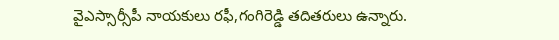వైఎస్సార్సీపీ నాయకులు రఫీ,గంగిరెడ్డి తదితరులు ఉన్నారు.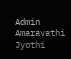Admin
Amaravathi Jyothi